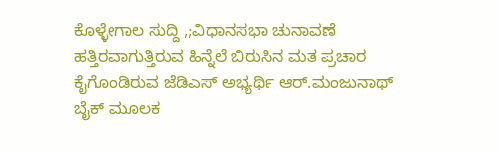ಕೊಳ್ಳೇಗಾಲ ಸುದ್ದಿ ,;ವಿಧಾನಸಭಾ ಚುನಾವಣೆ ಹತ್ತಿರವಾಗುತ್ತಿರುವ ಹಿನ್ನೆಲೆ ಬಿರುಸಿನ ಮತ ಪ್ರಚಾರ ಕೈಗೊಂಡಿರುವ ಜೆಡಿಎಸ್ ಅಭ್ಯರ್ಥಿ ಆರ್.ಮಂಜುನಾಥ್ ಬೈಕ್ ಮೂಲಕ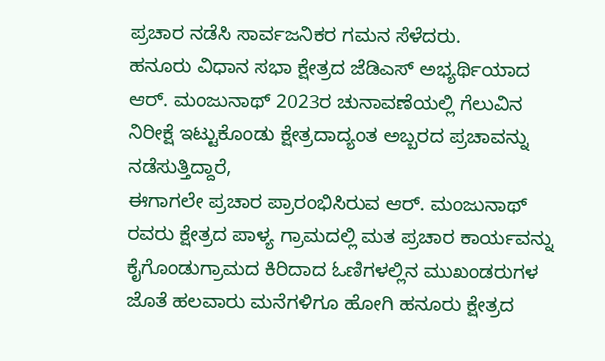ಪ್ರಚಾರ ನಡೆಸಿ ಸಾರ್ವಜನಿಕರ ಗಮನ ಸೆಳೆದರು.
ಹನೂರು ವಿಧಾನ ಸಭಾ ಕ್ಷೇತ್ರದ ಜೆಡಿಎಸ್ ಅಭ್ಯರ್ಥಿಯಾದ ಆರ್. ಮಂಜುನಾಥ್ 2023ರ ಚುನಾವಣೆಯಲ್ಲಿ ಗೆಲುವಿನ ನಿರೀಕ್ಷೆ ಇಟ್ಟುಕೊಂಡು ಕ್ಷೇತ್ರದಾದ್ಯಂತ ಅಬ್ಬರದ ಪ್ರಚಾವನ್ನು ನಡೆಸುತ್ತಿದ್ದಾರೆ,
ಈಗಾಗಲೇ ಪ್ರಚಾರ ಪ್ರಾರಂಭಿಸಿರುವ ಆರ್. ಮಂಜುನಾಥ್ ರವರು ಕ್ಷೇತ್ರದ ಪಾಳ್ಯ ಗ್ರಾಮದಲ್ಲಿ ಮತ ಪ್ರಚಾರ ಕಾರ್ಯವನ್ನು ಕೈಗೊಂಡುಗ್ರಾಮದ ಕಿರಿದಾದ ಓಣಿಗಳಲ್ಲಿನ ಮುಖಂಡರುಗಳ ಜೊತೆ ಹಲವಾರು ಮನೆಗಳಿಗೂ ಹೋಗಿ ಹನೂರು ಕ್ಷೇತ್ರದ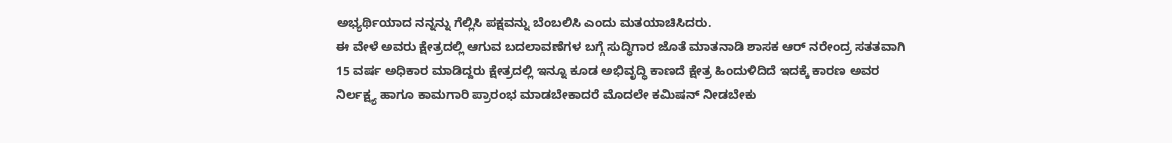ಅಭ್ಯರ್ಥಿಯಾದ ನನ್ನನ್ನು ಗೆಲ್ಲಿಸಿ ಪಕ್ಷವನ್ನು ಬೆಂಬಲಿಸಿ ಎಂದು ಮತಯಾಚಿಸಿದರು.
ಈ ವೇಳೆ ಅವರು ಕ್ಷೇತ್ರದಲ್ಲಿ ಆಗುವ ಬದಲಾವಣೆಗಳ ಬಗ್ಗೆ ಸುದ್ಧಿಗಾರ ಜೊತೆ ಮಾತನಾಡಿ ಶಾಸಕ ಆರ್ ನರೇಂದ್ರ ಸತತವಾಗಿ 15 ವರ್ಷ ಅಧಿಕಾರ ಮಾಡಿದ್ದರು ಕ್ಷೇತ್ರದಲ್ಲಿ ಇನ್ನೂ ಕೂಡ ಅಭಿವೃದ್ಧಿ ಕಾಣದೆ ಕ್ಷೇತ್ರ ಹಿಂದುಳಿದಿದೆ ಇದಕ್ಕೆ ಕಾರಣ ಅವರ ನಿರ್ಲಕ್ಷ್ಯ ಹಾಗೂ ಕಾಮಗಾರಿ ಪ್ರಾರಂಭ ಮಾಡಬೇಕಾದರೆ ಮೊದಲೇ ಕಮಿಷನ್ ನೀಡಬೇಕು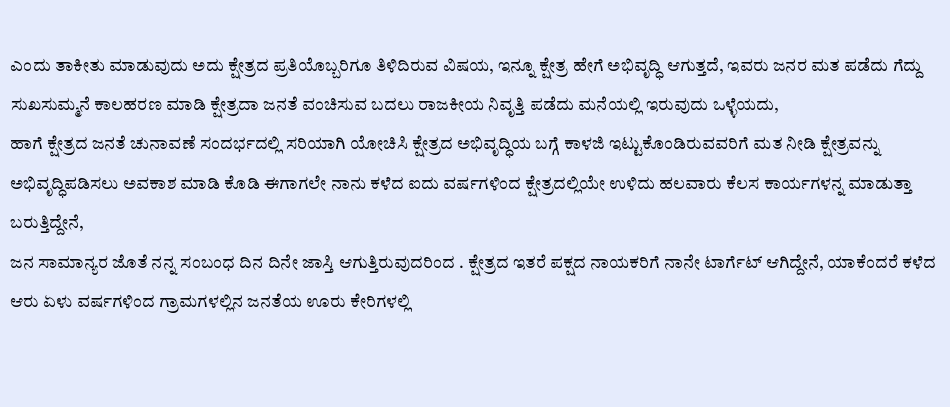ಎಂದು ತಾಕೀತು ಮಾಡುವುದು ಅದು ಕ್ಷೇತ್ರದ ಪ್ರತಿಯೊಬ್ಬರಿಗೂ ತಿಳಿದಿರುವ ವಿಷಯ, ಇನ್ನೂ ಕ್ಷೇತ್ರ ಹೇಗೆ ಅಭಿವೃದ್ಧಿ ಆಗುತ್ತದೆ, ಇವರು ಜನರ ಮತ ಪಡೆದು ಗೆದ್ದು ಸುಖಸುಮ್ಮನೆ ಕಾಲಹರಣ ಮಾಡಿ ಕ್ಷೇತ್ರದಾ ಜನತೆ ವಂಚಿಸುವ ಬದಲು ರಾಜಕೀಯ ನಿವೃತ್ತಿ ಪಡೆದು ಮನೆಯಲ್ಲಿ ಇರುವುದು ಒಳ್ಳೆಯದು,
ಹಾಗೆ ಕ್ಷೇತ್ರದ ಜನತೆ ಚುನಾವಣೆ ಸಂದರ್ಭದಲ್ಲಿ ಸರಿಯಾಗಿ ಯೋಚಿಸಿ ಕ್ಷೇತ್ರದ ಅಭಿವೃದ್ಧಿಯ ಬಗ್ಗೆ ಕಾಳಜಿ ಇಟ್ಟುಕೊಂಡಿರುವವರಿಗೆ ಮತ ನೀಡಿ ಕ್ಷೇತ್ರವನ್ನು ಅಭಿವೃದ್ಧಿಪಡಿಸಲು ಅವಕಾಶ ಮಾಡಿ ಕೊಡಿ ಈಗಾಗಲೇ ನಾನು ಕಳೆದ ಐದು ವರ್ಷಗಳಿಂದ ಕ್ಷೇತ್ರದಲ್ಲಿಯೇ ಉಳಿದು ಹಲವಾರು ಕೆಲಸ ಕಾರ್ಯಗಳನ್ನ ಮಾಡುತ್ತಾ ಬರುತ್ತಿದ್ದೇನೆ,
ಜನ ಸಾಮಾನ್ಯರ ಜೊತೆ ನನ್ನ ಸಂಬಂಧ ದಿನ ದಿನೇ ಜಾಸ್ತಿ ಆಗುತ್ತಿರುವುದರಿಂದ . ಕ್ಷೇತ್ರದ ಇತರೆ ಪಕ್ಷದ ನಾಯಕರಿಗೆ ನಾನೇ ಟಾರ್ಗೆಟ್ ಆಗಿದ್ದೇನೆ, ಯಾಕೆಂದರೆ ಕಳೆದ ಆರು ಏಳು ವರ್ಷಗಳಿಂದ ಗ್ರಾಮಗಳಲ್ಲಿನ ಜನತೆಯ ಊರು ಕೇರಿಗಳಲ್ಲಿ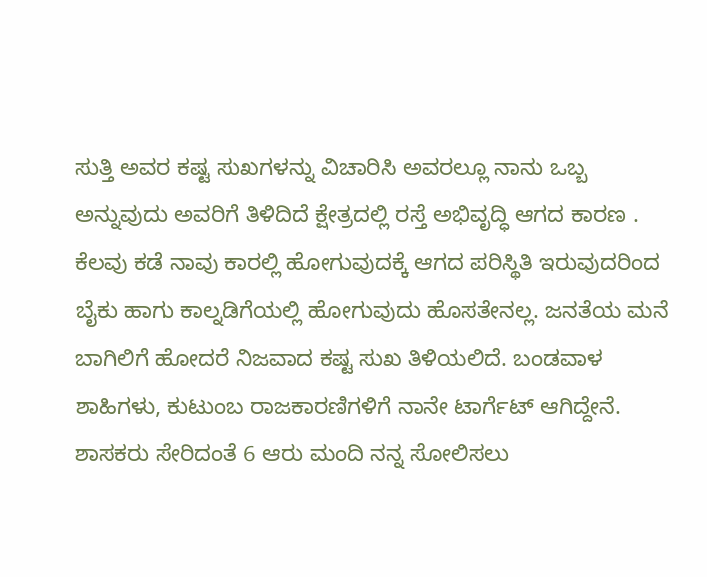ಸುತ್ತಿ ಅವರ ಕಷ್ಟ ಸುಖಗಳನ್ನು ವಿಚಾರಿಸಿ ಅವರಲ್ಲೂ ನಾನು ಒಬ್ಬ ಅನ್ನುವುದು ಅವರಿಗೆ ತಿಳಿದಿದೆ ಕ್ಷೇತ್ರದಲ್ಲಿ ರಸ್ತೆ ಅಭಿವೃದ್ಧಿ ಆಗದ ಕಾರಣ . ಕೆಲವು ಕಡೆ ನಾವು ಕಾರಲ್ಲಿ ಹೋಗುವುದಕ್ಕೆ ಆಗದ ಪರಿಸ್ಥಿತಿ ಇರುವುದರಿಂದ ಬೈಕು ಹಾಗು ಕಾಲ್ನಡಿಗೆಯಲ್ಲಿ ಹೋಗುವುದು ಹೊಸತೇನಲ್ಲ. ಜನತೆಯ ಮನೆ ಬಾಗಿಲಿಗೆ ಹೋದರೆ ನಿಜವಾದ ಕಷ್ಟ ಸುಖ ತಿಳಿಯಲಿದೆ. ಬಂಡವಾಳ ಶಾಹಿಗಳು, ಕುಟುಂಬ ರಾಜಕಾರಣಿಗಳಿಗೆ ನಾನೇ ಟಾರ್ಗೆಟ್ ಆಗಿದ್ದೇನೆ. ಶಾಸಕರು ಸೇರಿದಂತೆ 6 ಆರು ಮಂದಿ ನನ್ನ ಸೋಲಿಸಲು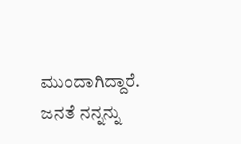ಮುಂದಾಗಿದ್ದಾರೆ. ಜನತೆ ನನ್ನನ್ನು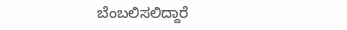ಬೆಂಬಲಿಸಲಿದ್ದಾರೆ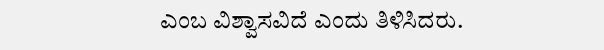ಎಂಬ ವಿಶ್ವಾಸವಿದೆ ಎಂದು ತಿಳಿಸಿದರು.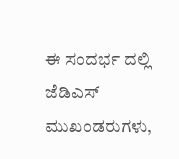ಈ ಸಂದರ್ಭ ದಲ್ಲಿ ಜೆಡಿಎಸ್ ಮುಖಂಡರುಗಳು,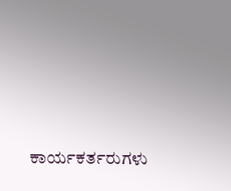ಕಾರ್ಯಕರ್ತರುಗಳು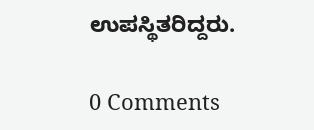ಉಪಸ್ಥಿತರಿದ್ದರು.

0 Comments